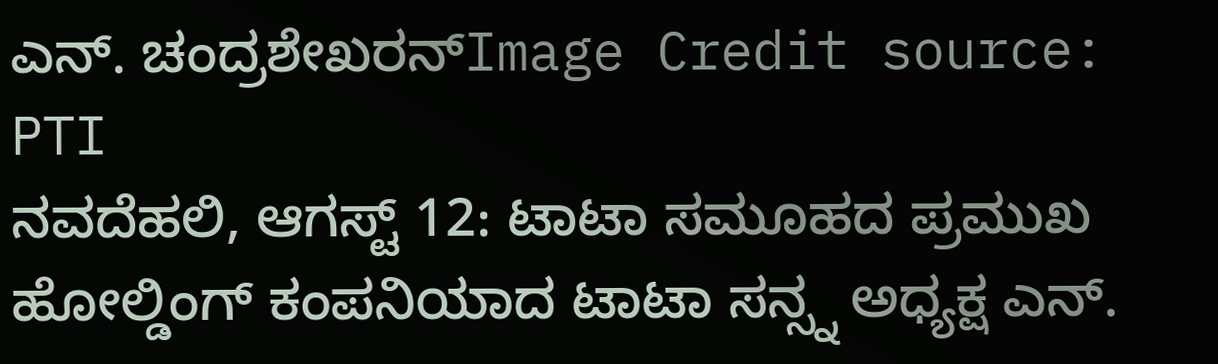ಎನ್. ಚಂದ್ರಶೇಖರನ್Image Credit source: PTI
ನವದೆಹಲಿ, ಆಗಸ್ಟ್ 12: ಟಾಟಾ ಸಮೂಹದ ಪ್ರಮುಖ ಹೋಲ್ಡಿಂಗ್ ಕಂಪನಿಯಾದ ಟಾಟಾ ಸನ್ಸ್ನ ಅಧ್ಯಕ್ಷ ಎನ್.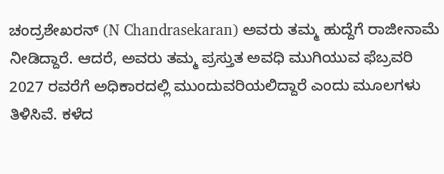ಚಂದ್ರಶೇಖರನ್ (N Chandrasekaran) ಅವರು ತಮ್ಮ ಹುದ್ದೆಗೆ ರಾಜೀನಾಮೆ ನೀಡಿದ್ದಾರೆ. ಆದರೆ, ಅವರು ತಮ್ಮ ಪ್ರಸ್ತುತ ಅವಧಿ ಮುಗಿಯುವ ಫೆಬ್ರವರಿ 2027 ರವರೆಗೆ ಅಧಿಕಾರದಲ್ಲಿ ಮುಂದುವರಿಯಲಿದ್ದಾರೆ ಎಂದು ಮೂಲಗಳು ತಿಳಿಸಿವೆ. ಕಳೆದ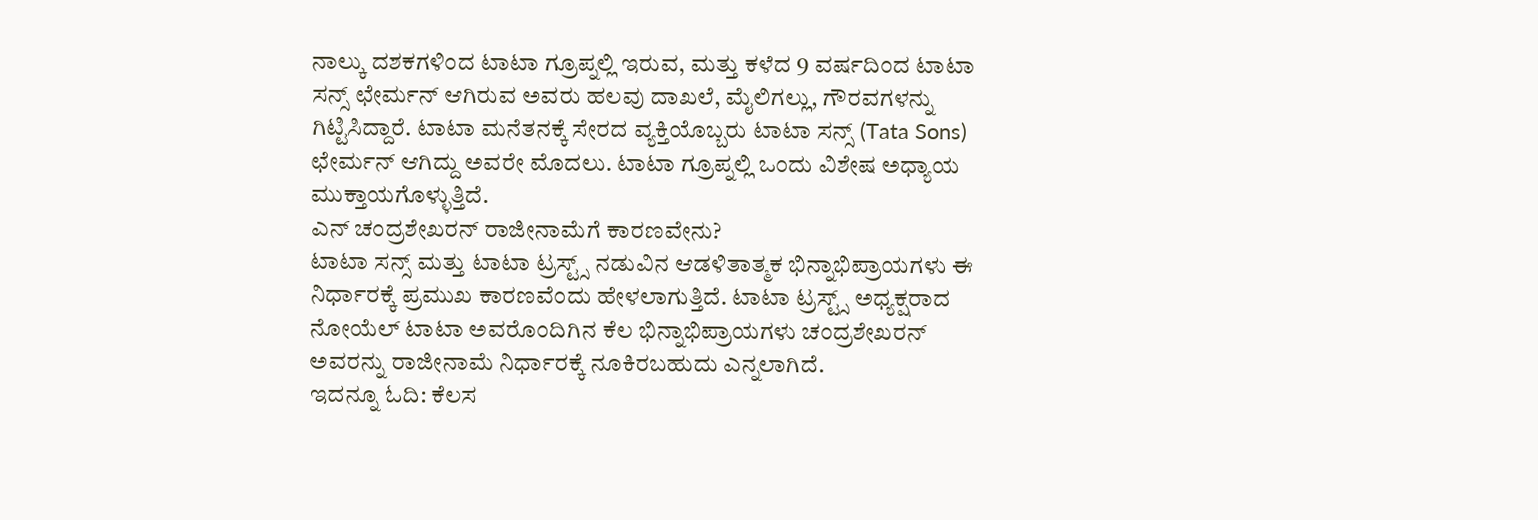ನಾಲ್ಕು ದಶಕಗಳಿಂದ ಟಾಟಾ ಗ್ರೂಪ್ನಲ್ಲಿ ಇರುವ, ಮತ್ತು ಕಳೆದ 9 ವರ್ಷದಿಂದ ಟಾಟಾ ಸನ್ಸ್ ಛೇರ್ಮನ್ ಆಗಿರುವ ಅವರು ಹಲವು ದಾಖಲೆ, ಮೈಲಿಗಲ್ಲು, ಗೌರವಗಳನ್ನು ಗಿಟ್ಟಿಸಿದ್ದಾರೆ. ಟಾಟಾ ಮನೆತನಕ್ಕೆ ಸೇರದ ವ್ಯಕ್ತಿಯೊಬ್ಬರು ಟಾಟಾ ಸನ್ಸ್ (Tata Sons) ಛೇರ್ಮನ್ ಆಗಿದ್ದು ಅವರೇ ಮೊದಲು. ಟಾಟಾ ಗ್ರೂಪ್ನಲ್ಲಿ ಒಂದು ವಿಶೇಷ ಅಧ್ಯಾಯ ಮುಕ್ತಾಯಗೊಳ್ಳುತ್ತಿದೆ.
ಎನ್ ಚಂದ್ರಶೇಖರನ್ ರಾಜೀನಾಮೆಗೆ ಕಾರಣವೇನು?
ಟಾಟಾ ಸನ್ಸ್ ಮತ್ತು ಟಾಟಾ ಟ್ರಸ್ಟ್ಸ್ ನಡುವಿನ ಆಡಳಿತಾತ್ಮಕ ಭಿನ್ನಾಭಿಪ್ರಾಯಗಳು ಈ ನಿರ್ಧಾರಕ್ಕೆ ಪ್ರಮುಖ ಕಾರಣವೆಂದು ಹೇಳಲಾಗುತ್ತಿದೆ. ಟಾಟಾ ಟ್ರಸ್ಟ್ಸ್ ಅಧ್ಯಕ್ಷರಾದ ನೋಯೆಲ್ ಟಾಟಾ ಅವರೊಂದಿಗಿನ ಕೆಲ ಭಿನ್ನಾಭಿಪ್ರಾಯಗಳು ಚಂದ್ರಶೇಖರನ್ ಅವರನ್ನು ರಾಜೀನಾಮೆ ನಿರ್ಧಾರಕ್ಕೆ ನೂಕಿರಬಹುದು ಎನ್ನಲಾಗಿದೆ.
ಇದನ್ನೂ ಓದಿ: ಕೆಲಸ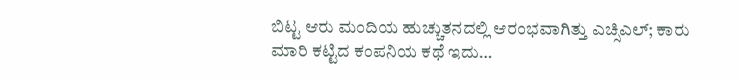ಬಿಟ್ಟ ಆರು ಮಂದಿಯ ಹುಚ್ಚುತನದಲ್ಲಿ ಆರಂಭವಾಗಿತ್ತು ಎಚ್ಸಿಎಲ್; ಕಾರು ಮಾರಿ ಕಟ್ಟಿದ ಕಂಪನಿಯ ಕಥೆ ಇದು…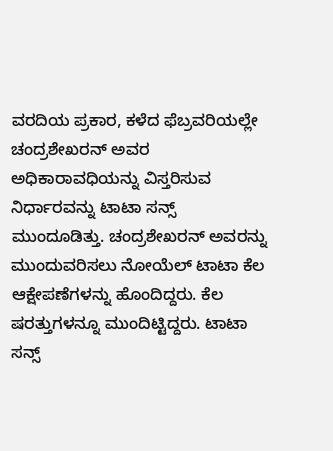ವರದಿಯ ಪ್ರಕಾರ, ಕಳೆದ ಫೆಬ್ರವರಿಯಲ್ಲೇ ಚಂದ್ರಶೇಖರನ್ ಅವರ ಅಧಿಕಾರಾವಧಿಯನ್ನು ವಿಸ್ತರಿಸುವ ನಿರ್ಧಾರವನ್ನು ಟಾಟಾ ಸನ್ಸ್ ಮುಂದೂಡಿತ್ತು. ಚಂದ್ರಶೇಖರನ್ ಅವರನ್ನು ಮುಂದುವರಿಸಲು ನೋಯೆಲ್ ಟಾಟಾ ಕೆಲ ಆಕ್ಷೇಪಣೆಗಳನ್ನು ಹೊಂದಿದ್ದರು. ಕೆಲ ಷರತ್ತುಗಳನ್ನೂ ಮುಂದಿಟ್ಟಿದ್ದರು. ಟಾಟಾ ಸನ್ಸ್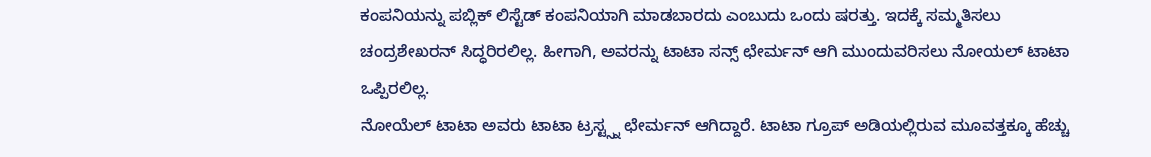ಕಂಪನಿಯನ್ನು ಪಬ್ಲಿಕ್ ಲಿಸ್ಟೆಡ್ ಕಂಪನಿಯಾಗಿ ಮಾಡಬಾರದು ಎಂಬುದು ಒಂದು ಷರತ್ತು. ಇದಕ್ಕೆ ಸಮ್ಮತಿಸಲು ಚಂದ್ರಶೇಖರನ್ ಸಿದ್ಧರಿರಲಿಲ್ಲ. ಹೀಗಾಗಿ, ಅವರನ್ನು ಟಾಟಾ ಸನ್ಸ್ ಛೇರ್ಮನ್ ಆಗಿ ಮುಂದುವರಿಸಲು ನೋಯಲ್ ಟಾಟಾ ಒಪ್ಪಿರಲಿಲ್ಲ.
ನೋಯೆಲ್ ಟಾಟಾ ಅವರು ಟಾಟಾ ಟ್ರಸ್ಟ್ಸ್ನ ಛೇರ್ಮನ್ ಆಗಿದ್ದಾರೆ. ಟಾಟಾ ಗ್ರೂಪ್ ಅಡಿಯಲ್ಲಿರುವ ಮೂವತ್ತಕ್ಕೂ ಹೆಚ್ಚು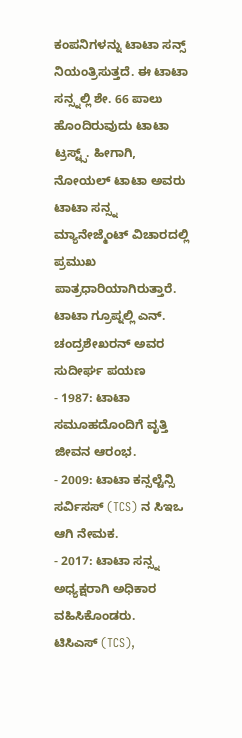ಕಂಪನಿಗಳನ್ನು ಟಾಟಾ ಸನ್ಸ್ ನಿಯಂತ್ರಿಸುತ್ತದೆ. ಈ ಟಾಟಾ ಸನ್ಸ್ನಲ್ಲಿ ಶೇ. 66 ಪಾಲು ಹೊಂದಿರುವುದು ಟಾಟಾ ಟ್ರಸ್ಟ್ಸ್. ಹೀಗಾಗಿ, ನೋಯಲ್ ಟಾಟಾ ಅವರು ಟಾಟಾ ಸನ್ಸ್ನ ಮ್ಯಾನೇಜ್ಮೆಂಟ್ ವಿಚಾರದಲ್ಲಿ ಪ್ರಮುಖ ಪಾತ್ರಧಾರಿಯಾಗಿರುತ್ತಾರೆ.
ಟಾಟಾ ಗ್ರೂಪ್ನಲ್ಲಿ ಎನ್. ಚಂದ್ರಶೇಖರನ್ ಅವರ ಸುದೀರ್ಘ ಪಯಣ
- 1987: ಟಾಟಾ ಸಮೂಹದೊಂದಿಗೆ ವೃತ್ತಿ ಜೀವನ ಆರಂಭ.
- 2009: ಟಾಟಾ ಕನ್ಸಲ್ಟೆನ್ಸಿ ಸರ್ವಿಸಸ್ (TCS) ನ ಸಿಇಒ ಆಗಿ ನೇಮಕ.
- 2017: ಟಾಟಾ ಸನ್ಸ್ನ ಅಧ್ಯಕ್ಷರಾಗಿ ಅಧಿಕಾರ ವಹಿಸಿಕೊಂಡರು.
ಟಿಸಿಎಸ್ (TCS),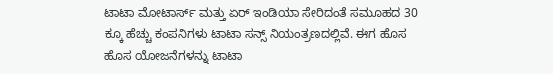ಟಾಟಾ ಮೋಟಾರ್ಸ್ ಮತ್ತು ಏರ್ ಇಂಡಿಯಾ ಸೇರಿದಂತೆ ಸಮೂಹದ 30 ಕ್ಕೂ ಹೆಚ್ಚು ಕಂಪನಿಗಳು ಟಾಟಾ ಸನ್ಸ್ ನಿಯಂತ್ರಣದಲ್ಲಿವೆ. ಈಗ ಹೊಸ ಹೊಸ ಯೋಜನೆಗಳನ್ನು ಟಾಟಾ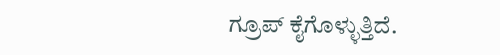ಗ್ರೂಪ್ ಕೈಗೊಳ್ಳುತ್ತಿದೆ.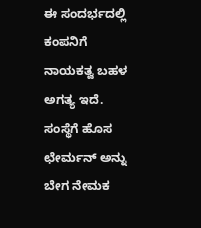ಈ ಸಂದರ್ಭದಲ್ಲಿ ಕಂಪನಿಗೆ ನಾಯಕತ್ವ ಬಹಳ ಅಗತ್ಯ ಇದೆ. ಸಂಸ್ಥೆಗೆ ಹೊಸ ಛೇರ್ಮನ್ ಅನ್ನು ಬೇಗ ನೇಮಕ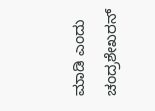ಮಾಡಿ ಎಂದು ಚಂದ್ರಶೇಖರನ್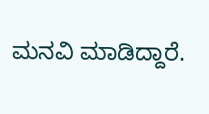ಮನವಿ ಮಾಡಿದ್ದಾರೆ.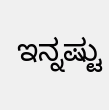ಇನ್ನಷ್ಟು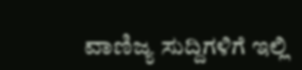ವಾಣಿಜ್ಯ ಸುದ್ದಿಗಳಿಗೆ ಇಲ್ಲಿ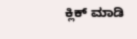ಕ್ಲಿಕ್ ಮಾಡಿ